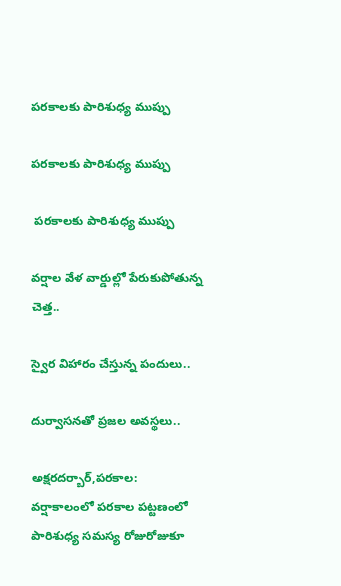పరకాలకు పారిశుధ్య ముప్పు

పరకాలకు పారిశుధ్య ముప్పు

 పరకాలకు పారిశుధ్య ముప్పు

వర్షాల వేళ వార్డుల్లో పేరుకుపోతున్న చెత్త..

స్వైర విహారం చేస్తున్న పందులు..

దుర్వాసనతో ప్రజల అవస్థలు..

అక్షరదర్బార్,పరకాల:
వర్షాకాలంలో పరకాల పట్టణంలో పారిశుధ్య సమస్య రోజురోజుకూ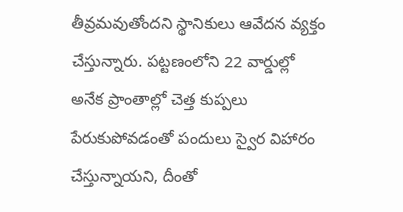తీవ్రమవుతోందని స్థానికులు ఆవేదన వ్యక్తం చేస్తున్నారు. పట్టణంలోని 22 వార్డుల్లో అనేక ప్రాంతాల్లో చెత్త కుప్పలు పేరుకుపోవడంతో పందులు స్వైర విహారం చేస్తున్నాయని, దీంతో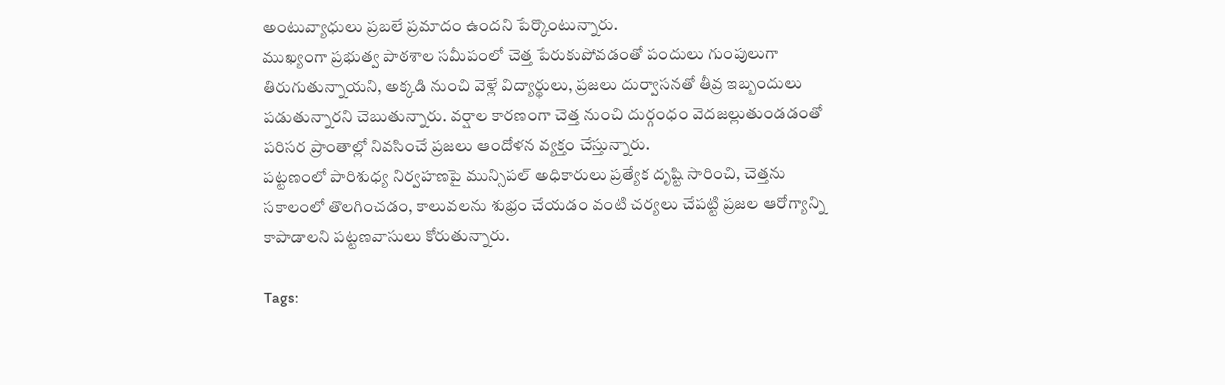అంటువ్యాధులు ప్రబలే ప్రమాదం ఉందని పేర్కొంటున్నారు.
ముఖ్యంగా ప్రభుత్వ పాఠశాల సమీపంలో చెత్త పేరుకుపోవడంతో పందులు గుంపులుగా తిరుగుతున్నాయని, అక్కడి నుంచి వెళ్లే విద్యార్థులు, ప్రజలు దుర్వాసనతో తీవ్ర ఇబ్బందులు పడుతున్నారని చెబుతున్నారు. వర్షాల కారణంగా చెత్త నుంచి దుర్గంధం వెదజల్లుతుండడంతో పరిసర ప్రాంతాల్లో నివసించే ప్రజలు ఆందోళన వ్యక్తం చేస్తున్నారు.
పట్టణంలో పారిశుధ్య నిర్వహణపై మున్సిపల్ అధికారులు ప్రత్యేక దృష్టి సారించి, చెత్తను సకాలంలో తొలగించడం, కాలువలను శుభ్రం చేయడం వంటి చర్యలు చేపట్టి ప్రజల ఆరోగ్యాన్ని కాపాడాలని పట్టణవాసులు కోరుతున్నారు.

Tags: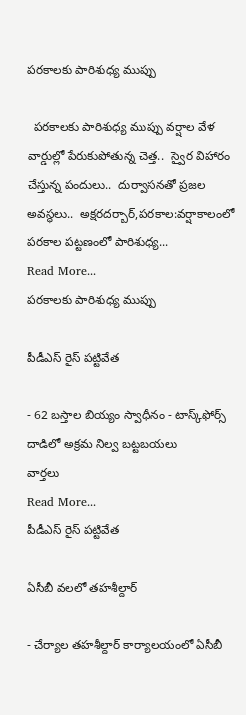పరకాలకు పారిశుధ్య ముప్పు

  పరకాలకు పారిశుధ్య ముప్పు వర్షాల వేళ వార్డుల్లో పేరుకుపోతున్న చెత్త..  స్వైర విహారం చేస్తున్న పందులు..  దుర్వాసనతో ప్రజల అవస్థలు..  అక్షరదర్బార్,పరకాల:వర్షాకాలంలో పరకాల పట్టణంలో పారిశుధ్య...
Read More...
పరకాలకు పారిశుధ్య ముప్పు

పీడీఎస్ రైస్ పట్టివేత

- 62 బస్తాల బియ్యం స్వాధీనం - టాస్క్‌ఫోర్స్ దాడిలో అక్రమ నిల్వ బట్టబయలు
వార్తలు
Read More...
పీడీఎస్ రైస్ పట్టివేత

ఏసీబీ వలలో తహశీల్దార్

- చేర్యాల తహశీల్దార్ కార్యాలయంలో ఏసీబీ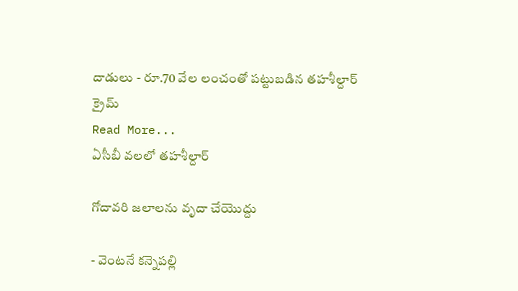దాడులు - రూ.70 వేల లంచంతో పట్టుబడిన తహశీల్దార్
క్రైమ్
Read More...
ఏసీబీ వలలో తహశీల్దార్

గోదావరి జలాలను వృదా చేయొద్దు

- వెంటనే కన్నెపల్లి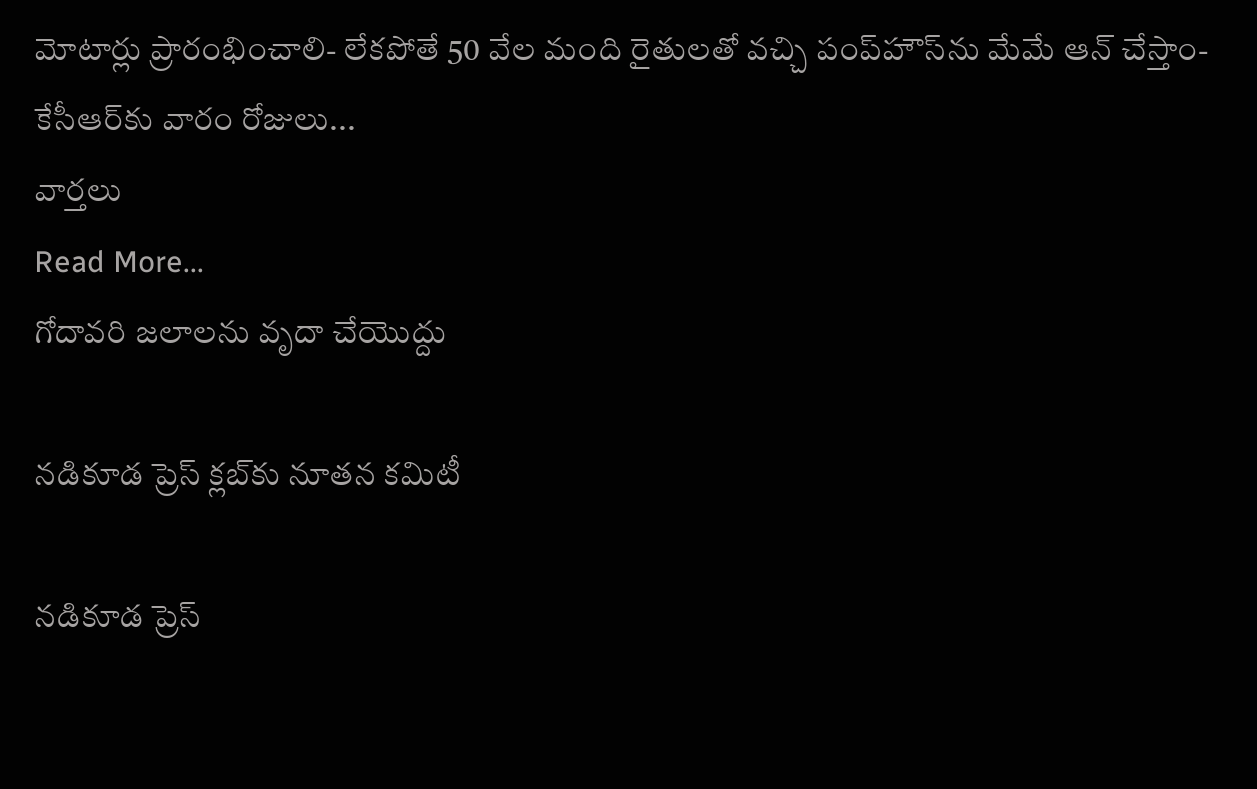మోటార్లు ప్రారంభించాలి- లేకపోతే 50 వేల మంది రైతులతో వచ్చి పంప్‌హౌస్‌ను మేమే ఆన్ చేస్తాం- కేసీఆర్‌కు వారం రోజులు...
వార్తలు
Read More...
గోదావరి జలాలను వృదా చేయొద్దు

నడికూడ ప్రెస్ క్లబ్‌కు నూతన కమిటీ

నడికూడ ప్రెస్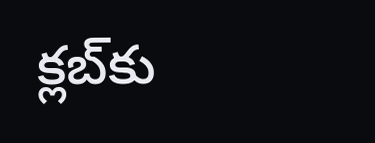క్లబ్‌కు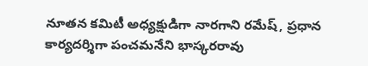నూతన కమిటీ అధ్యక్షుడిగా నారగాని రమేష్, ప్రధాన కార్యదర్శిగా పంచమనేని భాస్కరరావు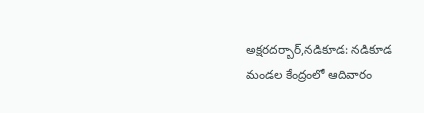అక్షరదర్బార్,నడికూడ: నడికూడ మండల కేంద్రంలో ఆదివారం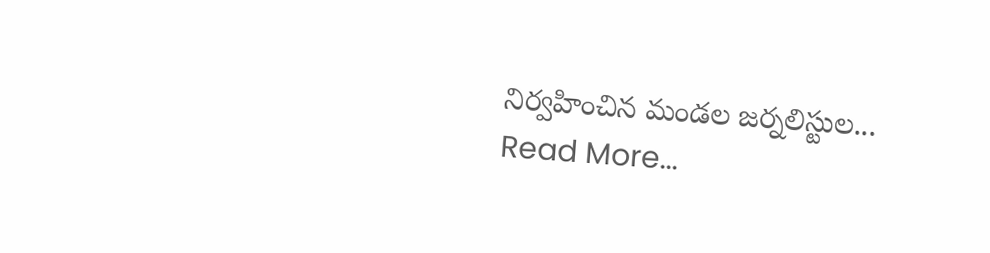నిర్వహించిన మండల జర్నలిస్టుల...
Read More...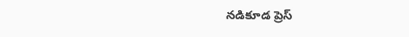నడికూడ ప్రెస్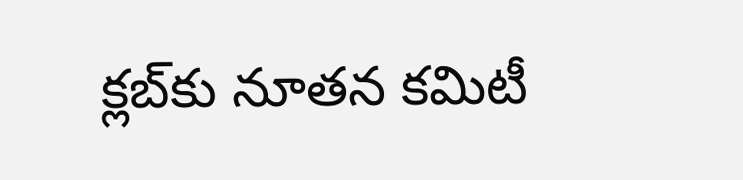క్లబ్‌కు నూతన కమిటీ